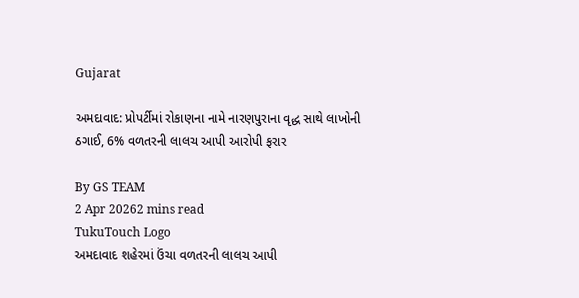Gujarat

અમદાવાદ: પ્રોપર્ટીમાં રોકાણના નામે નારણપુરાના વૃદ્ધ સાથે લાખોની ઠગાઈ, 6% વળતરની લાલચ આપી આરોપી ફરાર

By GS TEAM
2 Apr 20262 mins read
TukuTouch Logo
અમદાવાદ શહેરમાં ઉંચા વળતરની લાલચ આપી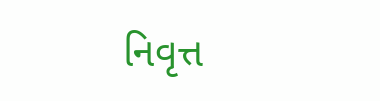નિવૃત્ત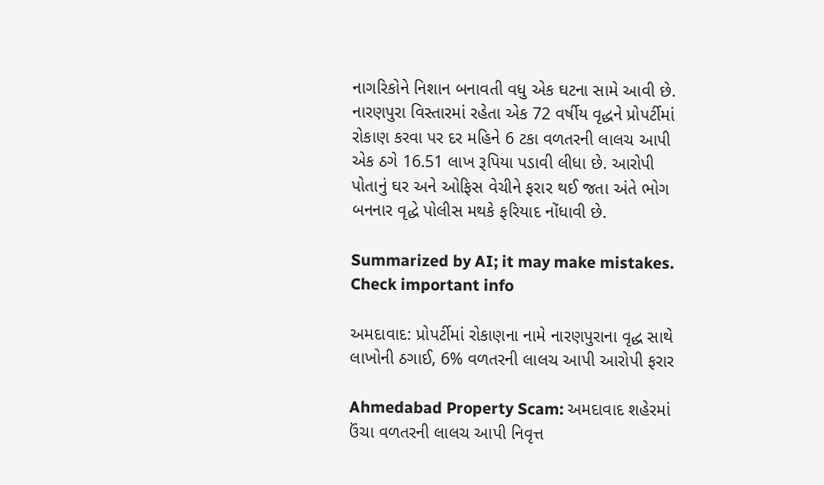નાગરિકોને નિશાન બનાવતી વધુ એક ઘટના સામે આવી છે. નારણપુરા વિસ્તારમાં રહેતા એક 72 વર્ષીય વૃદ્ધને પ્રોપર્ટીમાં રોકાણ કરવા પર દર મહિને 6 ટકા વળતરની લાલચ આપી એક ઠગે 16.51 લાખ રૂપિયા પડાવી લીધા છે. આરોપી પોતાનું ઘર અને ઓફિસ વેચીને ફરાર થઈ જતા અંતે ભોગ બનનાર વૃદ્ધે પોલીસ મથકે ફરિયાદ નોંધાવી છે.

Summarized by AI; it may make mistakes. Check important info

અમદાવાદ: પ્રોપર્ટીમાં રોકાણના નામે નારણપુરાના વૃદ્ધ સાથે લાખોની ઠગાઈ, 6% વળતરની લાલચ આપી આરોપી ફરાર

Ahmedabad Property Scam: અમદાવાદ શહેરમાં ઉંચા વળતરની લાલચ આપી નિવૃત્ત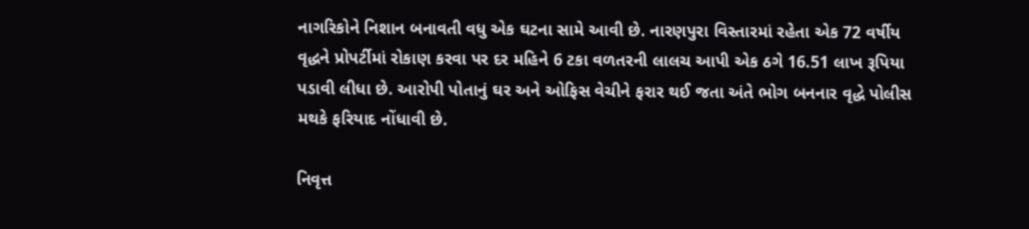નાગરિકોને નિશાન બનાવતી વધુ એક ઘટના સામે આવી છે. નારણપુરા વિસ્તારમાં રહેતા એક 72 વર્ષીય વૃદ્ધને પ્રોપર્ટીમાં રોકાણ કરવા પર દર મહિને 6 ટકા વળતરની લાલચ આપી એક ઠગે 16.51 લાખ રૂપિયા પડાવી લીધા છે. આરોપી પોતાનું ઘર અને ઓફિસ વેચીને ફરાર થઈ જતા અંતે ભોગ બનનાર વૃદ્ધે પોલીસ મથકે ફરિયાદ નોંધાવી છે.

નિવૃત્ત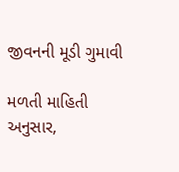જીવનની મૂડી ગુમાવી

મળતી માહિતી અનુસાર,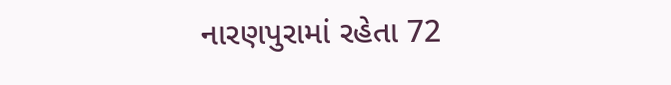નારણપુરામાં રહેતા 72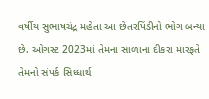વર્ષીય સુભાષચંદ્ર મહેતા આ છેતરપિંડીનો ભોગ બન્યા છે. ઓગસ્ટ 2023માં તેમના સાળાના દીકરા મારફતે તેમનો સંપર્ક સિધ્ધાર્થ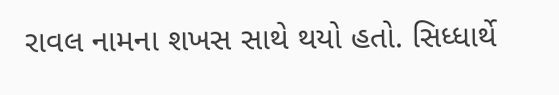રાવલ નામના શખસ સાથે થયો હતો. સિધ્ધાર્થે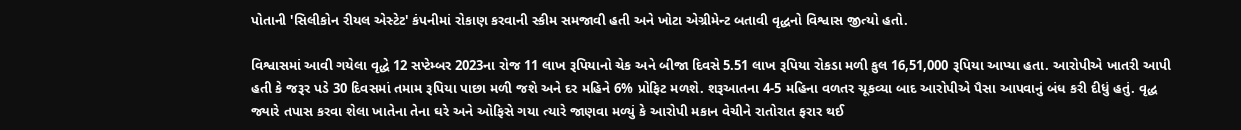પોતાની 'સિલીકોન રીયલ એસ્ટેટ' કંપનીમાં રોકાણ કરવાની સ્કીમ સમજાવી હતી અને ખોટા એગ્રીમેન્ટ બતાવી વૃદ્ધનો વિશ્વાસ જીત્યો હતો.

વિશ્વાસમાં આવી ગયેલા વૃદ્ધે 12 સપ્ટેમ્બર 2023ના રોજ 11 લાખ રૂપિયાનો ચેક અને બીજા દિવસે 5.51 લાખ રૂપિયા રોકડા મળી કુલ 16,51,000 રૂપિયા આપ્યા હતા. આરોપીએ ખાતરી આપી હતી કે જરૂર પડે 30 દિવસમાં તમામ રૂપિયા પાછા મળી જશે અને દર મહિને 6% પ્રોફિટ મળશે. શરૂઆતના 4-5 મહિના વળતર ચૂકવ્યા બાદ આરોપીએ પૈસા આપવાનું બંધ કરી દીધું હતું. વૃદ્ધ જ્યારે તપાસ કરવા શેલા ખાતેના તેના ઘરે અને ઓફિસે ગયા ત્યારે જાણવા મળ્યું કે આરોપી મકાન વેચીને રાતોરાત ફરાર થઈ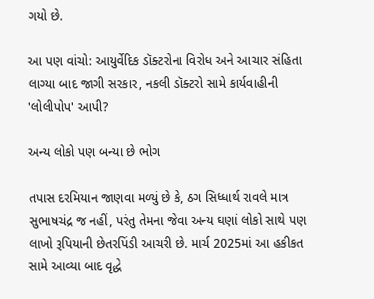ગયો છે.

આ પણ વાંચો: આયુર્વેદિક ડૉક્ટરોના વિરોધ અને આચાર સંહિતા લાગ્યા બાદ જાગી સરકાર, નકલી ડૉક્ટરો સામે કાર્યવાહીની 'લોલીપોપ' આપી?

અન્ય લોકો પણ બન્યા છે ભોગ

તપાસ દરમિયાન જાણવા મળ્યું છે કે, ઠગ સિધ્ધાર્થ રાવલે માત્ર સુભાષચંદ્ર જ નહીં, પરંતુ તેમના જેવા અન્ય ઘણાં લોકો સાથે પણ લાખો રૂપિયાની છેતરપિંડી આચરી છે. માર્ચ 2025માં આ હકીકત સામે આવ્યા બાદ વૃદ્ધે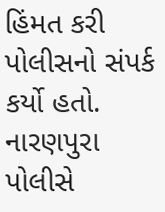હિંમત કરી પોલીસનો સંપર્ક કર્યો હતો. નારણપુરા પોલીસે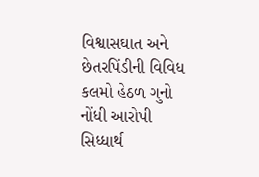વિશ્વાસઘાત અને છેતરપિંડીની વિવિધ કલમો હેઠળ ગુનો નોંધી આરોપી સિધ્ધાર્થ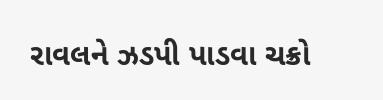રાવલને ઝડપી પાડવા ચક્રો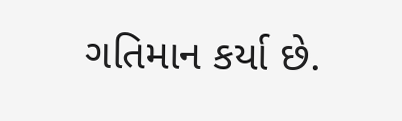ગતિમાન કર્યા છે.